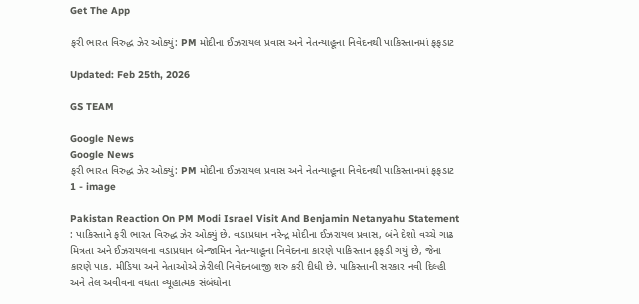Get The App

ફરી ભારત વિરુદ્ધ ઝેર ઓક્યું: PM મોદીના ઈઝરાયલ પ્રવાસ અને નેતન્યાહૂના નિવેદનથી પાકિસ્તાનમાં ફફડાટ

Updated: Feb 25th, 2026

GS TEAM

Google News
Google News
ફરી ભારત વિરુદ્ધ ઝેર ઓક્યું: PM મોદીના ઈઝરાયલ પ્રવાસ અને નેતન્યાહૂના નિવેદનથી પાકિસ્તાનમાં ફફડાટ 1 - image

Pakistan Reaction On PM Modi Israel Visit And Benjamin Netanyahu Statement : પાકિસ્તાને ફરી ભારત વિરુદ્ધ ઝેર ઓક્યું છે. વડાપ્રધાન નરેન્દ્ર મોદીના ઈઝરાયલ પ્રવાસ, બંને દેશો વચ્ચે ગાઢ મિત્રતા અને ઈઝરાયલના વડાપ્રધાન બેન્જામિન નેતન્યાહૂના નિવેદનના કારણે પાકિસ્તાન ફફડી ગયું છે, જેના કારણે પાક. મીડિયા અને નેતાઓએ ઝેરીલી નિવેદનબાજી શરુ કરી દીધી છે. પાકિસ્તાની સરકાર નવી દિલ્હી અને તેલ અવીવના વધતા વ્યૂહાત્મક સંબંધોના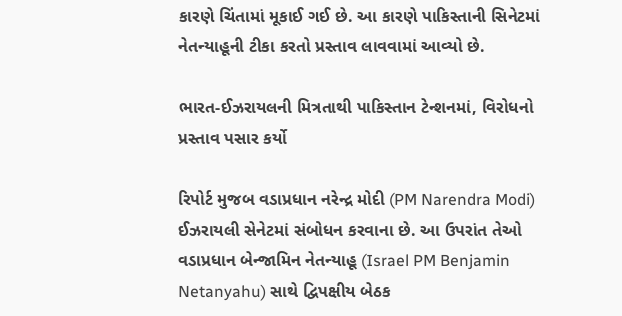કારણે ચિંતામાં મૂકાઈ ગઈ છે. આ કારણે પાકિસ્તાની સિનેટમાં નેતન્યાહૂની ટીકા કરતો પ્રસ્તાવ લાવવામાં આવ્યો છે.

ભારત-ઈઝરાયલની મિત્રતાથી પાકિસ્તાન ટેન્શનમાં, વિરોધનો પ્રસ્તાવ પસાર કર્યો

રિપોર્ટ મુજબ વડાપ્રધાન નરેન્દ્ર મોદી (PM Narendra Modi) ઈઝરાયલી સેનેટમાં સંબોધન કરવાના છે. આ ઉપરાંત તેઓ વડાપ્રધાન બેન્જામિન નેતન્યાહૂ (Israel PM Benjamin Netanyahu) સાથે દ્વિપક્ષીય બેઠક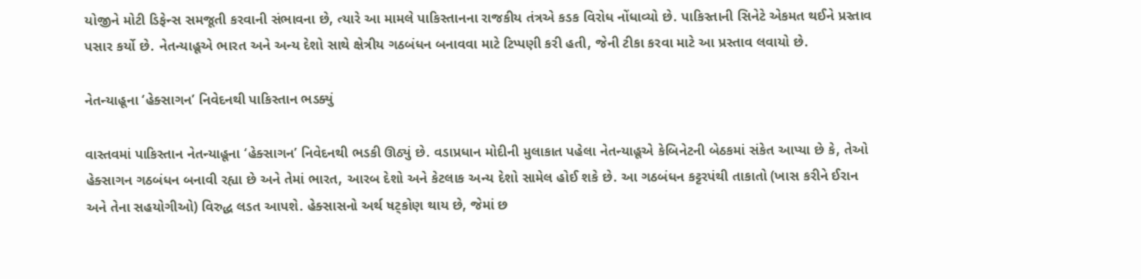યોજીને મોટી ડિફેન્સ સમજૂતી કરવાની સંભાવના છે, ત્યારે આ મામલે પાકિસ્તાનના રાજકીય તંત્રએ કડક વિરોધ નોંધાવ્યો છે. પાકિસ્તાની સિનેટે એકમત થઈને પ્રસ્તાવ પસાર કર્યો છે. નેતન્યાહૂએ ભારત અને અન્ય દેશો સાથે ક્ષેત્રીય ગઠબંધન બનાવવા માટે ટિપ્પણી કરી હતી, જેની ટીકા કરવા માટે આ પ્રસ્તાવ લવાયો છે.

નેતન્યાહૂના ‘હેક્સાગન’ નિવેદનથી પાકિસ્તાન ભડક્યું

વાસ્તવમાં પાકિસ્તાન નેતન્યાહૂના ‘હેક્સાગન’ નિવેદનથી ભડકી ઊઠ્યું છે. વડાપ્રધાન મોદીની મુલાકાત પહેલા નેતન્યાહૂએ કેબિનેટની બેઠકમાં સંકેત આપ્યા છે કે, તેઓ હેક્સાગન ગઠબંધન બનાવી રહ્યા છે અને તેમાં ભારત, આરબ દેશો અને કેટલાક અન્ય દેશો સામેલ હોઈ શકે છે. આ ગઠબંધન કટ્ટરપંથી તાકાતો (ખાસ કરીને ઈરાન અને તેના સહયોગીઓ) વિરુદ્ધ લડત આપશે. હેક્સાસનો અર્થ ષટ્કોણ થાય છે, જેમાં છ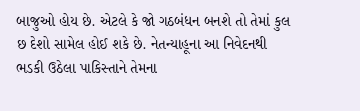બાજુઓ હોય છે. એટલે કે જો ગઠબંધન બનશે તો તેમાં કુલ છ દેશો સામેલ હોઈ શકે છે. નેતન્યાહૂના આ નિવેદનથી ભડકી ઉઠેલા પાકિસ્તાને તેમના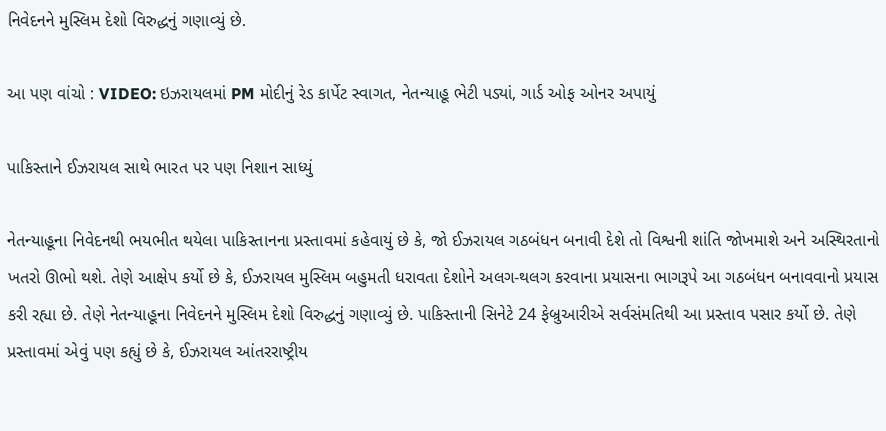નિવેદનને મુસ્લિમ દેશો વિરુદ્ધનું ગણાવ્યું છે.

આ પણ વાંચો : VIDEO: ઇઝરાયલમાં PM મોદીનું રેડ કાર્પેટ સ્વાગત, નેતન્યાહૂ ભેટી પડ્યાં, ગાર્ડ ઓફ ઓનર અપાયું

પાકિસ્તાને ઈઝરાયલ સાથે ભારત પર પણ નિશાન સાધ્યું

નેતન્યાહૂના નિવેદનથી ભયભીત થયેલા પાકિસ્તાનના પ્રસ્તાવમાં કહેવાયું છે કે, જો ઈઝરાયલ ગઠબંધન બનાવી દેશે તો વિશ્વની શાંતિ જોખમાશે અને અસ્થિરતાનો ખતરો ઊભો થશે. તેણે આક્ષેપ કર્યો છે કે, ઈઝરાયલ મુસ્લિમ બહુમતી ધરાવતા દેશોને અલગ-થલગ કરવાના પ્રયાસના ભાગરૂપે આ ગઠબંધન બનાવવાનો પ્રયાસ કરી રહ્યા છે. તેણે નેતન્યાહૂના નિવેદનને મુસ્લિમ દેશો વિરુદ્ધનું ગણાવ્યું છે. પાકિસ્તાની સિનેટે 24 ફેબ્રુઆરીએ સર્વસંમતિથી આ પ્રસ્તાવ પસાર કર્યો છે. તેણે પ્રસ્તાવમાં એવું પણ કહ્યું છે કે, ઈઝરાયલ આંતરરાષ્ટ્રીય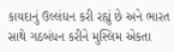કાયદાનું ઉલ્લંઘન કરી રહ્યું છે અને ભારત સાથે ગઠબંધન કરીને મુસ્લિમ એકતા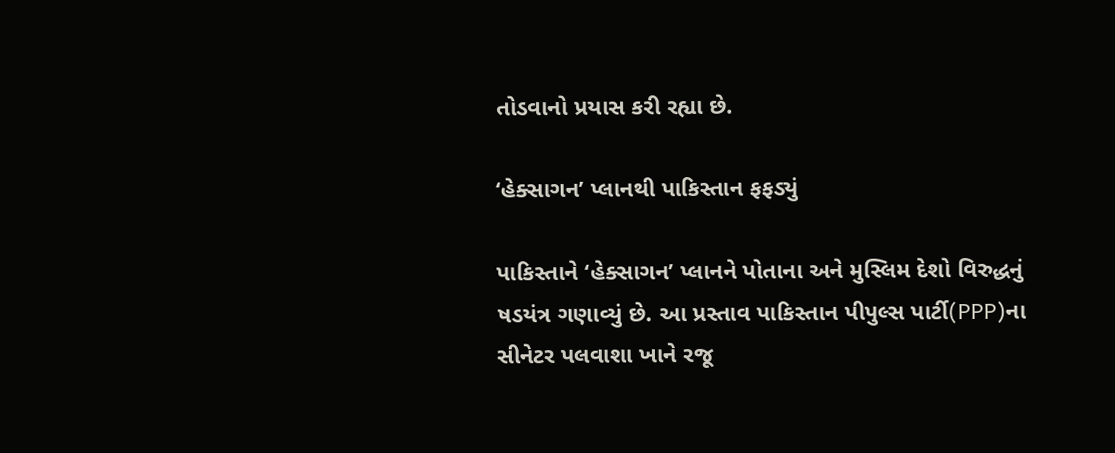તોડવાનો પ્રયાસ કરી રહ્યા છે.

‘હેક્સાગન’ પ્લાનથી પાકિસ્તાન ફફડ્યું

પાકિસ્તાને ‘હેક્સાગન’ પ્લાનને પોતાના અને મુસ્લિમ દેશો વિરુદ્ધનું ષડયંત્ર ગણાવ્યું છે. આ પ્રસ્તાવ પાકિસ્તાન પીપુલ્સ પાર્ટી(PPP)ના સીનેટર પલવાશા ખાને રજૂ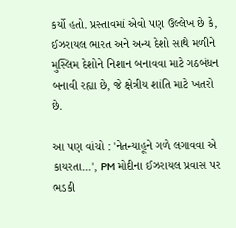કર્યો હતો. પ્રસ્તાવમાં એવો પણ ઉલ્લેખ છે કે, ઈઝરાયલ ભારત અને અન્ય દેશો સાથે મળીને મુસ્લિમ દેશોને નિશાન બનાવવા માટે ગઠબંધન બનાવી રહ્યા છે, જે ક્ષેત્રીય શાંતિ માટે ખતરો છે.

આ પણ વાંચો : 'નેતન્યાહૂને ગળે લગાવવા એ કાયરતા...', PM મોદીના ઈઝરાયલ પ્રવાસ પર ભડકી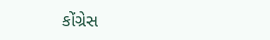કોંગ્રેસ